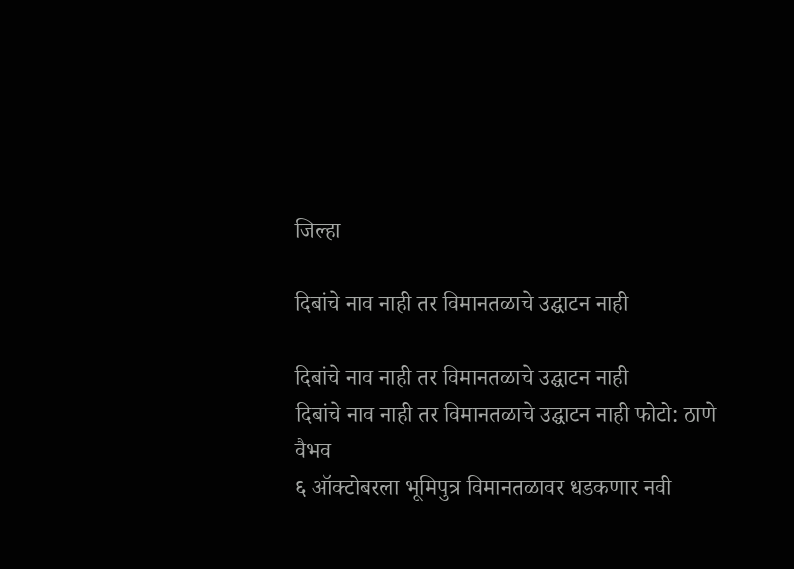जिल्हा

दिबांचे नाव नाही तर विमानतळाचे उद्घाटन नाही

दिबांचे नाव नाही तर विमानतळाचे उद्घाटन नाही
दिबांचे नाव नाही तर विमानतळाचे उद्घाटन नाही फोटो: ठाणे वैभव
६ ऑक्टोबरला भूमिपुत्र विमानतळावर धडकणार नवी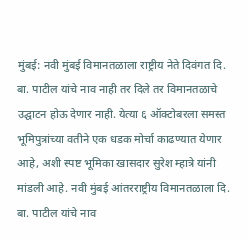मुंबई: नवी मुंबई विमानतळाला राष्ट्रीय नेते दिवंगत दि. बा. पाटील यांचे नाव नाही तर दिले तर विमानतळाचे उद्घाटन होऊ देणार नाही. येत्या ६ ऑक्टोबरला समस्त भूमिपुत्रांच्या वतीने एक धडक मोर्चा काढण्यात येणार आहे, अशी स्पष्ट भूमिका खासदार सुरेश म्हात्रे यांनी मांडली आहे. नवी मुंबई आंतरराष्ट्रीय विमानतळाला दि. बा. पाटील यांचे नाव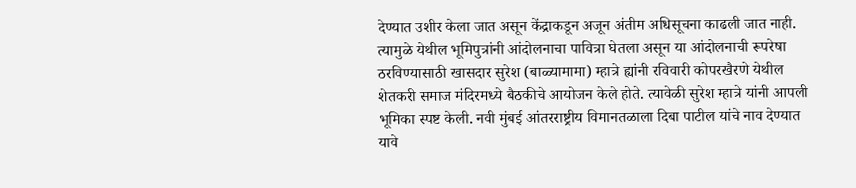देण्यात उशीर केला जात असून केंद्राकडून अजून अंतीम अधिसूचना काढली जात नाही. त्यामुळे येथील भूमिपुत्रांनी आंदोलनाचा पावित्रा घेतला असून या आंदोलनाची रूपरेषा ठरविण्यासाठी खासदार सुरेश (बाळ्यामामा) म्हात्रे ह्यांनी रविवारी कोपरखैरणे येथील शेतकरी समाज मंदिरमध्ये बैठकीचे आयोजन केले होते. त्यावेळी सुरेश म्हात्रे यांनी आपली भूमिका स्पष्ट केली. नवी मुंबई आंतरराष्ट्रीय विमानतळाला दिबा पाटील यांचे नाव देण्यात यावे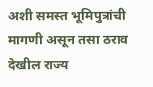अशी समस्त भूमिपुत्रांची मागणी असून तसा ठराव देखील राज्य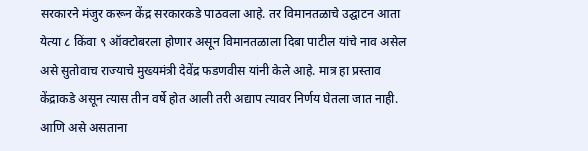सरकारने मंजुर करून केंद्र सरकारकडे पाठवला आहे. तर विमानतळाचे उद्घाटन आता येत्या ८ किंवा ९ ऑक्टोबरला होणार असून विमानतळाला दिबा पाटील यांचे नाव असेल असे सुतोवाच राज्याचे मुख्यमंत्री देवेंद्र फडणवीस यांनी केले आहे. मात्र हा प्रस्ताव केंद्राकडे असून त्यास तीन वर्षे होत आली तरी अद्याप त्यावर निर्णय घेतला जात नाही. आणि असे असताना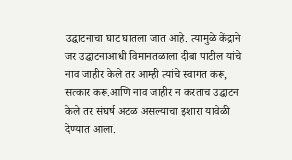उद्घाटनाचा घाट घातला जात आहे. त्यामुळे केंद्राने जर उद्घाटनाआधी विमानतळाला दीबा पाटील यांचे नाव जाहीर केले तर आम्ही त्यांचे स्वागत करू, सत्कार करू.आणि नाव जाहीर न करताच उद्घाटन केले तर संघर्ष अटळ असल्याचा इशारा यावेळी देण्यात आला.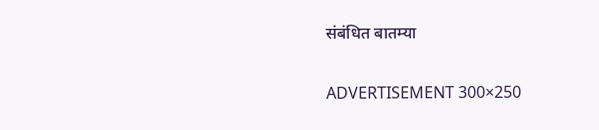संबंधित बातम्या

ADVERTISEMENT 300×250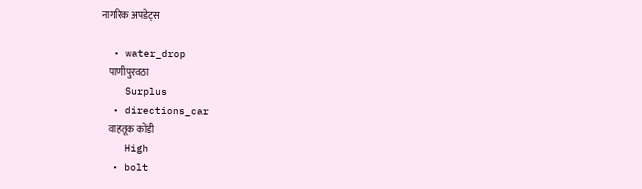नागरिक अपडेट्स

  • water_drop
    पाणीपुरवठा
    Surplus
  • directions_car
    वाहतूक कोंडी
    High
  • bolt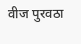वीज पुरवठा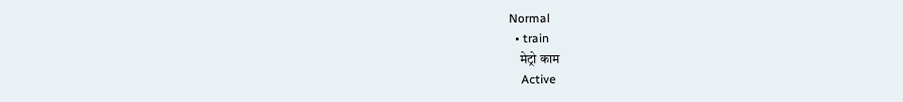Normal
  • train
    मेट्रो काम
    Active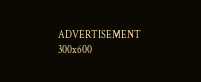ADVERTISEMENT 300x600